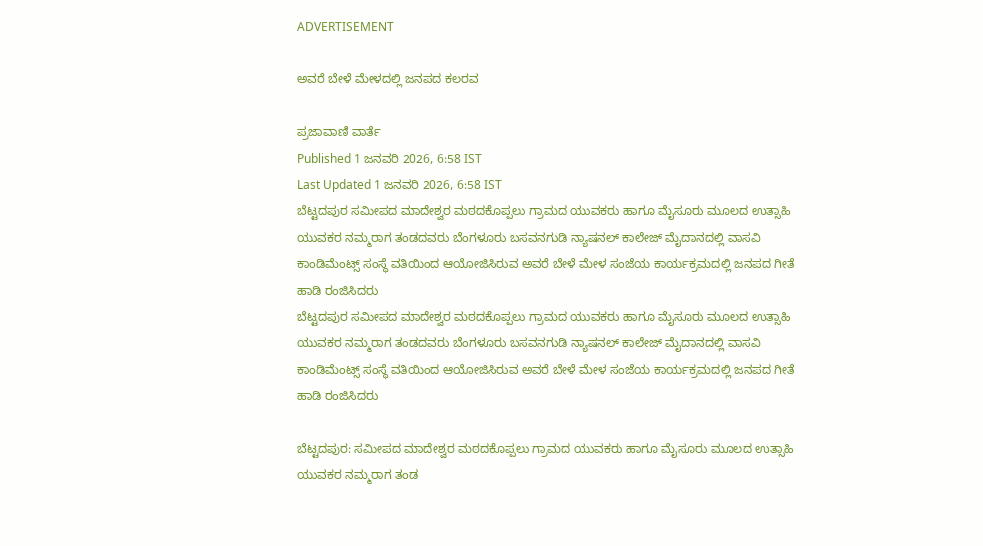ADVERTISEMENT

ಅವರೆ ಬೇಳೆ ಮೇಳದಲ್ಲಿ ಜನಪದ ಕಲರವ

ಪ್ರಜಾವಾಣಿ ವಾರ್ತೆ
Published 1 ಜನವರಿ 2026, 6:58 IST
Last Updated 1 ಜನವರಿ 2026, 6:58 IST
ಬೆಟ್ಟದಪುರ ಸಮೀಪದ ಮಾದೇಶ್ವರ ಮಠದಕೊಪ್ಪಲು ಗ್ರಾಮದ ಯುವಕರು ಹಾಗೂ ಮೈಸೂರು ಮೂಲದ ಉತ್ಸಾಹಿ ಯುವಕರ ನಮ್ಮರಾಗ ತಂಡದವರು ಬೆಂಗಳೂರು ಬಸವನಗುಡಿ ನ್ಯಾಷನಲ್ ಕಾಲೇಜ್ ಮೈದಾನದಲ್ಲಿ ವಾಸವಿ ಕಾಂಡಿಮೆಂಟ್ಸ್ ಸಂಸ್ಥೆ ವತಿಯಿಂದ ಆಯೋಜಿಸಿರುವ ಅವರೆ ಬೇಳೆ ಮೇಳ ಸಂಜೆಯ ಕಾರ್ಯಕ್ರಮದಲ್ಲಿ ಜನಪದ ಗೀತೆ ಹಾಡಿ ರಂಜಿಸಿದರು
ಬೆಟ್ಟದಪುರ ಸಮೀಪದ ಮಾದೇಶ್ವರ ಮಠದಕೊಪ್ಪಲು ಗ್ರಾಮದ ಯುವಕರು ಹಾಗೂ ಮೈಸೂರು ಮೂಲದ ಉತ್ಸಾಹಿ ಯುವಕರ ನಮ್ಮರಾಗ ತಂಡದವರು ಬೆಂಗಳೂರು ಬಸವನಗುಡಿ ನ್ಯಾಷನಲ್ ಕಾಲೇಜ್ ಮೈದಾನದಲ್ಲಿ ವಾಸವಿ ಕಾಂಡಿಮೆಂಟ್ಸ್ ಸಂಸ್ಥೆ ವತಿಯಿಂದ ಆಯೋಜಿಸಿರುವ ಅವರೆ ಬೇಳೆ ಮೇಳ ಸಂಜೆಯ ಕಾರ್ಯಕ್ರಮದಲ್ಲಿ ಜನಪದ ಗೀತೆ ಹಾಡಿ ರಂಜಿಸಿದರು

ಬೆಟ್ಟದಪುರ: ಸಮೀಪದ ಮಾದೇಶ್ವರ ಮಠದಕೊಪ್ಪಲು ಗ್ರಾಮದ ಯುವಕರು ಹಾಗೂ ಮೈಸೂರು ಮೂಲದ ಉತ್ಸಾಹಿ ಯುವಕರ ನಮ್ಮರಾಗ ತಂಡ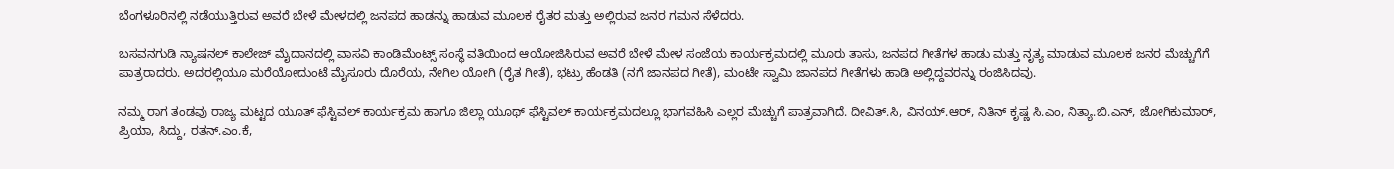ಬೆಂಗಳೂರಿನಲ್ಲಿ ನಡೆಯುತ್ತಿರುವ ಅವರೆ ಬೇಳೆ ಮೇಳದಲ್ಲಿ ಜನಪದ ಹಾಡನ್ನು ಹಾಡುವ ಮೂಲಕ ರೈತರ ಮತ್ತು ಅಲ್ಲಿರುವ ಜನರ ಗಮನ ಸೆಳೆದರು.

ಬಸವನಗುಡಿ ನ್ಯಾಷನಲ್ ಕಾಲೇಜ್ ಮೈದಾನದಲ್ಲಿ ವಾಸವಿ ಕಾಂಡಿಮೆಂಟ್ಸ್ ಸಂಸ್ಥೆ ವತಿಯಿಂದ ಆಯೋಜಿಸಿರುವ ಅವರೆ ಬೇಳೆ ಮೇಳ ಸಂಜೆಯ ಕಾರ್ಯಕ್ರಮದಲ್ಲಿ ಮೂರು ತಾಸು, ಜನಪದ ಗೀತೆಗಳ ಹಾಡು ಮತ್ತು ನೃತ್ಯ ಮಾಡುವ ಮೂಲಕ ಜನರ ಮೆಚ್ಚುಗೆಗೆ ಪಾತ್ರರಾದರು. ಅದರಲ್ಲಿಯೂ ಮರೆಯೋದುಂಟೆ ಮೈಸೂರು ದೊರೆಯ, ನೇಗಿಲ ಯೋಗಿ (ರೈತ ಗೀತೆ), ಭಟ್ರು ಹೆಂಡತಿ (ನಗೆ ಜಾನಪದ ಗೀತೆ), ಮಂಟೇ ಸ್ವಾಮಿ ಜಾನಪದ ಗೀತೆಗಳು ಹಾಡಿ ಅಲ್ಲಿದ್ದವರನ್ನು ರಂಜಿಸಿದವು.

ನಮ್ಮ ರಾಗ ತಂಡವು ರಾಜ್ಯ ಮಟ್ಟದ ಯೂತ್ ಫೆಸ್ಟಿವಲ್ ಕಾರ್ಯಕ್ರಮ ಹಾಗೂ ಜಿಲ್ಲಾ ಯೂಥ್ ಫೆಸ್ಟಿವಲ್ ಕಾರ್ಯಕ್ರಮದಲ್ಲೂ ಭಾಗವಹಿಸಿ ಎಲ್ಲರ ಮೆಚ್ಚುಗೆ ಪಾತ್ರವಾಗಿದೆ. ದೀವಿತ್.ಸಿ, ವಿನಯ್.ಆರ್, ನಿತಿನ್ ಕೃಷ್ಣ ಸಿ.ಎಂ, ನಿತ್ಯಾ.ಬಿ.ಎನ್, ಜೋಗಿಕುಮಾರ್, ಪ್ರಿಯಾ, ಸಿದ್ದು, ರತನ್.ಎಂ.ಕೆ,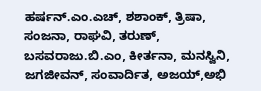ಹರ್ಷನ್.ಎಂ.ಎಚ್, ಶಶಾಂಕ್, ತ್ರಿಷಾ, ಸಂಜನಾ, ರಾಘವಿ, ತರುಣ್, ಬಸವರಾಜು.ಬಿ.ಎಂ, ಕೀರ್ತನಾ, ಮನಸ್ವಿನಿ, ಜಗಜೀವನ್, ಸಂವಾರ್ದಿತ, ಅಜಯ್,ಅಭಿ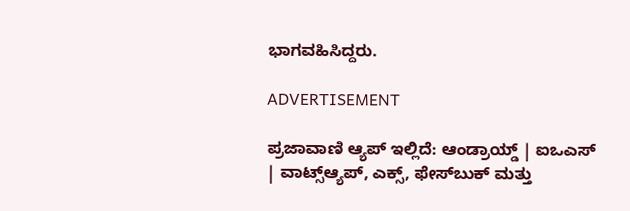ಭಾಗವಹಿಸಿದ್ದರು.

ADVERTISEMENT

ಪ್ರಜಾವಾಣಿ ಆ್ಯಪ್ ಇಲ್ಲಿದೆ: ಆಂಡ್ರಾಯ್ಡ್ | ಐಒಎಸ್ | ವಾಟ್ಸ್ಆ್ಯಪ್, ಎಕ್ಸ್, ಫೇಸ್‌ಬುಕ್ ಮತ್ತು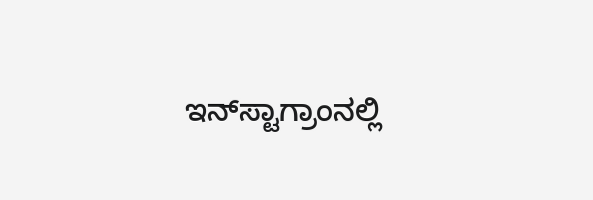ಇನ್‌ಸ್ಟಾಗ್ರಾಂನಲ್ಲಿ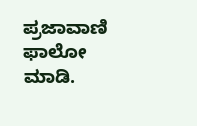ಪ್ರಜಾವಾಣಿ ಫಾಲೋ ಮಾಡಿ.